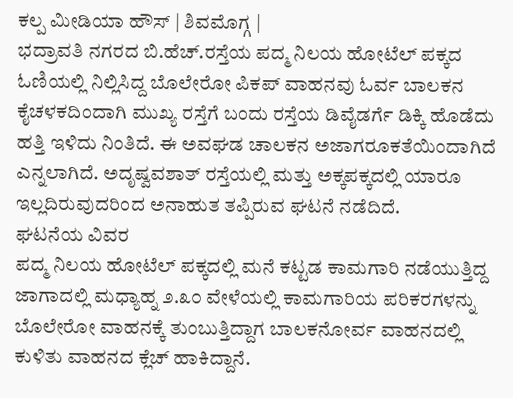ಕಲ್ಪ ಮೀಡಿಯಾ ಹೌಸ್ | ಶಿವಮೊಗ್ಗ |
ಭದ್ರಾವತಿ ನಗರದ ಬಿ.ಹೆಚ್.ರಸ್ತೆಯ ಪದ್ಮ ನಿಲಯ ಹೋಟೆಲ್ ಪಕ್ಕದ ಓಣಿಯಲ್ಲಿ ನಿಲ್ಲಿಸಿದ್ದ ಬೊಲೇರೋ ಪಿಕಪ್ ವಾಹನವು ಓರ್ವ ಬಾಲಕನ ಕೈಚಳಕದಿಂದಾಗಿ ಮುಖ್ಯ ರಸ್ತೆಗೆ ಬಂದು ರಸ್ತೆಯ ಡಿವೈಡರ್ಗೆ ಡಿಕ್ಕಿ ಹೊಡೆದು ಹತ್ತಿ ಇಳಿದು ನಿಂತಿದೆ. ಈ ಅವಘಡ ಚಾಲಕನ ಅಜಾಗರೂಕತೆಯಿಂದಾಗಿದೆ ಎನ್ನಲಾಗಿದೆ. ಅದೃಷ್ವವಶಾತ್ ರಸ್ತೆಯಲ್ಲಿ ಮತ್ತು ಅಕ್ಕಪಕ್ಕದಲ್ಲಿ ಯಾರೂ ಇಲ್ಲದಿರುವುದರಿಂದ ಅನಾಹುತ ತಪ್ಪಿರುವ ಘಟನೆ ನಡೆದಿದೆ.
ಘಟನೆಯ ವಿವರ
ಪದ್ಮ ನಿಲಯ ಹೋಟೆಲ್ ಪಕ್ಕದಲ್ಲಿ ಮನೆ ಕಟ್ಟಡ ಕಾಮಗಾರಿ ನಡೆಯುತ್ತಿದ್ದ ಜಾಗಾದಲ್ಲಿ ಮಧ್ಯಾಹ್ನ ೨.೩೦ ವೇಳೆಯಲ್ಲಿ ಕಾಮಗಾರಿಯ ಪರಿಕರಗಳನ್ನು ಬೊಲೇರೋ ವಾಹನಕ್ಕೆ ತುಂಬುತ್ತಿದ್ದಾಗ ಬಾಲಕನೋರ್ವ ವಾಹನದಲ್ಲಿ ಕುಳಿತು ವಾಹನದ ಕ್ಲೆಚ್ ಹಾಕಿದ್ದಾನೆ.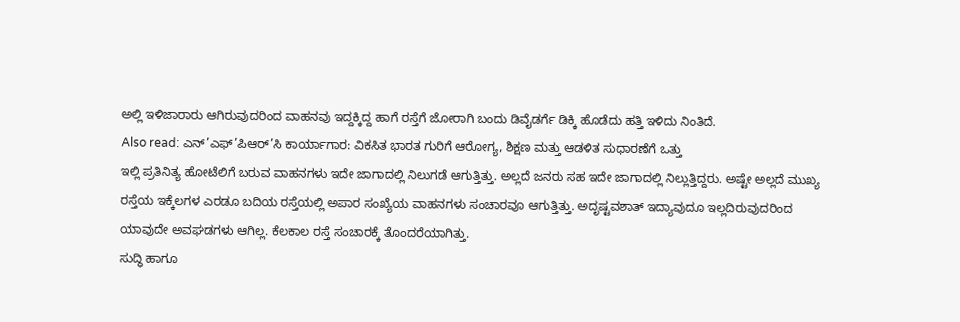ಅಲ್ಲಿ ಇಳಿಜಾರಾರು ಆಗಿರುವುದರಿಂದ ವಾಹನವು ಇದ್ದಕ್ಕಿದ್ದ ಹಾಗೆ ರಸ್ತೆಗೆ ಜೋರಾಗಿ ಬಂದು ಡಿವೈಡರ್ಗೆ ಡಿಕ್ಕಿ ಹೊಡೆದು ಹತ್ತಿ ಇಳಿದು ನಿಂತಿದೆ.
Also read: ಎನ್’ಎಫ್’ಪಿಆರ್’ಸಿ ಕಾರ್ಯಾಗಾರ: ವಿಕಸಿತ ಭಾರತ ಗುರಿಗೆ ಆರೋಗ್ಯ, ಶಿಕ್ಷಣ ಮತ್ತು ಆಡಳಿತ ಸುಧಾರಣೆಗೆ ಒತ್ತು
ಇಲ್ಲಿ ಪ್ರತಿನಿತ್ಯ ಹೋಟೆಲಿಗೆ ಬರುವ ವಾಹನಗಳು ಇದೇ ಜಾಗಾದಲ್ಲಿ ನಿಲುಗಡೆ ಆಗುತ್ತಿತ್ತು. ಅಲ್ಲದೆ ಜನರು ಸಹ ಇದೇ ಜಾಗಾದಲ್ಲಿ ನಿಲ್ಲುತ್ತಿದ್ದರು. ಅಷ್ಟೇ ಅಲ್ಲದೆ ಮುಖ್ಯ ರಸ್ತೆಯ ಇಕ್ಕೆಲಗಳ ಎರಡೂ ಬದಿಯ ರಸ್ತೆಯಲ್ಲಿ ಅಪಾರ ಸಂಖ್ಯೆಯ ವಾಹನಗಳು ಸಂಚಾರವೂ ಆಗುತ್ತಿತ್ತು. ಅದೃಷ್ಟವಶಾತ್ ಇದ್ಯಾವುದೂ ಇಲ್ಲದಿರುವುದರಿಂದ ಯಾವುದೇ ಅವಘಡಗಳು ಆಗಿಲ್ಲ. ಕೆಲಕಾಲ ರಸ್ತೆ ಸಂಚಾರಕ್ಕೆ ತೊಂದರೆಯಾಗಿತ್ತು.
ಸುದ್ಧಿ ಹಾಗೂ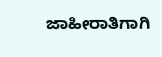ಜಾಹೀರಾತಿಗಾಗಿ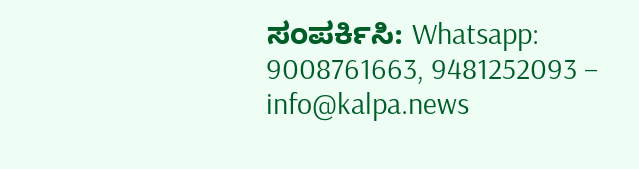ಸಂಪರ್ಕಿಸಿ: Whatsapp: 9008761663, 9481252093 – info@kalpa.news